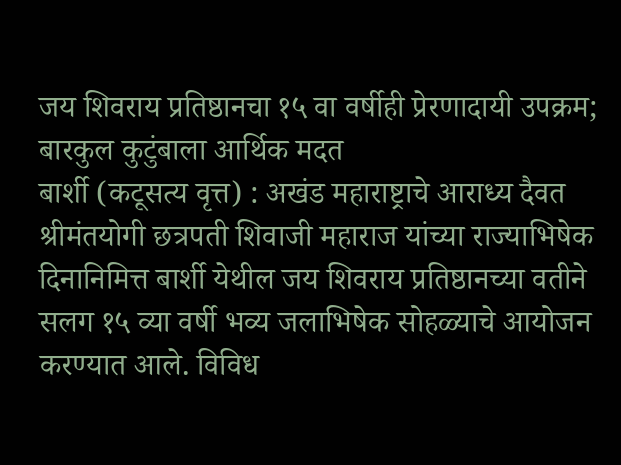जय शिवराय प्रतिष्ठानचा १५ वा वर्षीही प्रेरणादायी उपक्रम; बारकुल कुटुंबाला आर्थिक मदत
बार्शी (कटूसत्य वृत्त) : अखंड महाराष्ट्राचे आराध्य दैवत श्रीमंतयोगी छत्रपती शिवाजी महाराज यांच्या राज्याभिषेक दिनानिमित्त बार्शी येथील जय शिवराय प्रतिष्ठानच्या वतीने सलग १५ व्या वर्षी भव्य जलाभिषेक सोहळ्याचे आयोजन करण्यात आले. विविध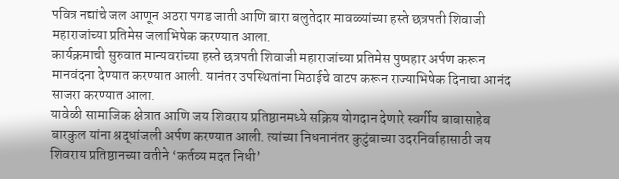पवित्र नद्यांचे जल आणून अठरा पगड जाती आणि बारा बलुतेदार मावळ्यांच्या हस्ते छत्रपती शिवाजी महाराजांच्या प्रतिमेस जलाभिषेक करण्यात आला.
कार्यक्रमाची सुरुवात मान्यवरांच्या हस्ते छत्रपती शिवाजी महाराजांच्या प्रतिमेस पुष्पहार अर्पण करून मानवंदना देण्यात करण्यात आली. यानंतर उपस्थितांना मिठाईचे वाटप करून राज्याभिषेक दिनाचा आनंद साजरा करण्यात आला.
यावेळी सामाजिक क्षेत्रात आणि जय शिवराय प्रतिष्ठानमध्ये सक्रिय योगदान देणारे स्वर्गीय बाबासाहेब बारकुल यांना श्रद्धांजली अर्पण करण्यात आली. त्यांच्या निधनानंतर कुटुंबाच्या उदरनिर्वाहासाठी जय शिवराय प्रतिष्ठानच्या वतीने ‘कर्तव्य मदत निधी’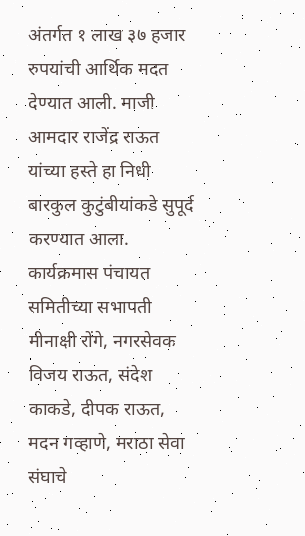अंतर्गत १ लाख ३७ हजार रुपयांची आर्थिक मदत देण्यात आली. माजी आमदार राजेंद्र राऊत यांच्या हस्ते हा निधी बारकुल कुटुंबीयांकडे सुपूर्द करण्यात आला.
कार्यक्रमास पंचायत समितीच्या सभापती मीनाक्षी रोंगे, नगरसेवक विजय राऊत, संदेश काकडे, दीपक राऊत, मदन गव्हाणे, मराठा सेवा संघाचे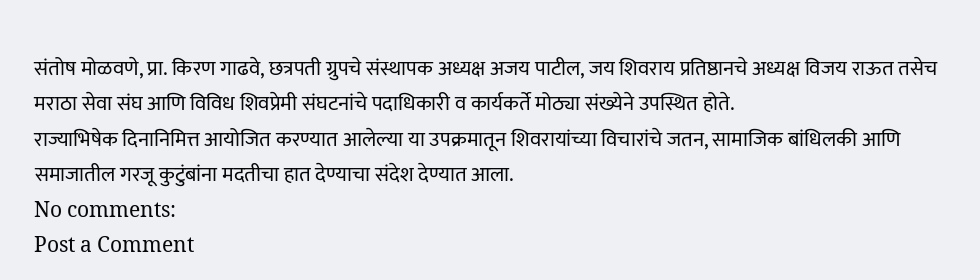संतोष मोळवणे, प्रा. किरण गाढवे, छत्रपती ग्रुपचे संस्थापक अध्यक्ष अजय पाटील, जय शिवराय प्रतिष्ठानचे अध्यक्ष विजय राऊत तसेच मराठा सेवा संघ आणि विविध शिवप्रेमी संघटनांचे पदाधिकारी व कार्यकर्ते मोठ्या संख्येने उपस्थित होते.
राज्याभिषेक दिनानिमित्त आयोजित करण्यात आलेल्या या उपक्रमातून शिवरायांच्या विचारांचे जतन, सामाजिक बांधिलकी आणि समाजातील गरजू कुटुंबांना मदतीचा हात देण्याचा संदेश देण्यात आला.
No comments:
Post a Comment